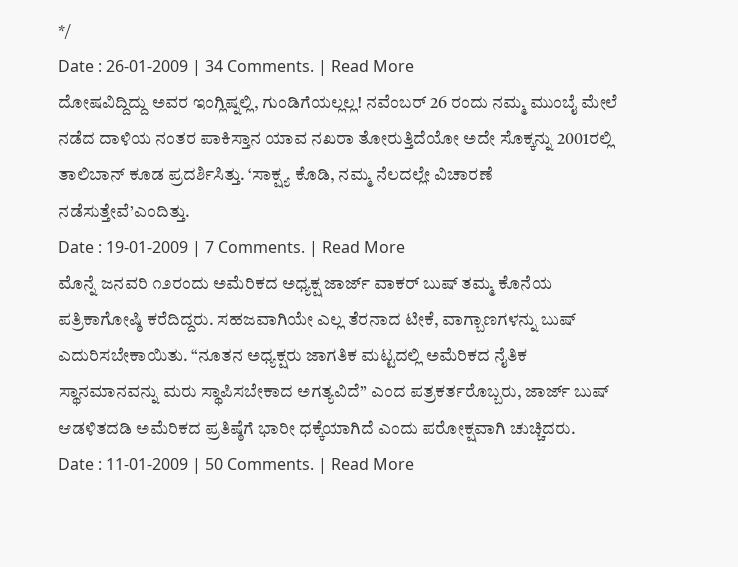*/
Date : 26-01-2009 | 34 Comments. | Read More
ದೋಷವಿದ್ದಿದ್ದು ಅವರ ಇಂಗ್ಲಿಷ್ನಲ್ಲಿ, ಗುಂಡಿಗೆಯಲ್ಲಲ್ಲ! ನವೆಂಬರ್ 26 ರಂದು ನಮ್ಮ ಮುಂಬೈ ಮೇಲೆ ನಡೆದ ದಾಳಿಯ ನಂತರ ಪಾಕಿಸ್ತಾನ ಯಾವ ನಖರಾ ತೋರುತ್ತಿದೆಯೋ ಅದೇ ಸೊಕ್ಕನ್ನು 2001ರಲ್ಲಿ ತಾಲಿಬಾನ್ ಕೂಡ ಪ್ರದರ್ಶಿಸಿತ್ತು. ‘ಸಾಕ್ಷ್ಯ ಕೊಡಿ, ನಮ್ಮ ನೆಲದಲ್ಲೇ ವಿಚಾರಣೆ ನಡೆಸುತ್ತೇವೆ’ಎಂದಿತ್ತು.
Date : 19-01-2009 | 7 Comments. | Read More
ಮೊನ್ನೆ ಜನವರಿ ೧೨ರಂದು ಅಮೆರಿಕದ ಅಧ್ಯಕ್ಷ ಜಾರ್ಜ್ ವಾಕರ್ ಬುಷ್ ತಮ್ಮ ಕೊನೆಯ ಪತ್ರಿಕಾಗೋಷ್ಠಿ ಕರೆದಿದ್ದರು. ಸಹಜವಾಗಿಯೇ ಎಲ್ಲ ತೆರನಾದ ಟೀಕೆ, ವಾಗ್ಬಾಣಗಳನ್ನು ಬುಷ್ ಎದುರಿಸಬೇಕಾಯಿತು. “ನೂತನ ಅಧ್ಯಕ್ಷರು ಜಾಗತಿಕ ಮಟ್ಟದಲ್ಲಿ ಅಮೆರಿಕದ ನೈತಿಕ ಸ್ಥಾನಮಾನವನ್ನು ಮರು ಸ್ಥಾಪಿಸಬೇಕಾದ ಅಗತ್ಯವಿದೆ” ಎಂದ ಪತ್ರಕರ್ತರೊಬ್ಬರು, ಜಾರ್ಜ್ ಬುಷ್ ಆಡಳಿತದಡಿ ಅಮೆರಿಕದ ಪ್ರತಿಷ್ಠೆಗೆ ಭಾರೀ ಧಕ್ಕೆಯಾಗಿದೆ ಎಂದು ಪರೋಕ್ಷವಾಗಿ ಚುಚ್ಚಿದರು.
Date : 11-01-2009 | 50 Comments. | Read More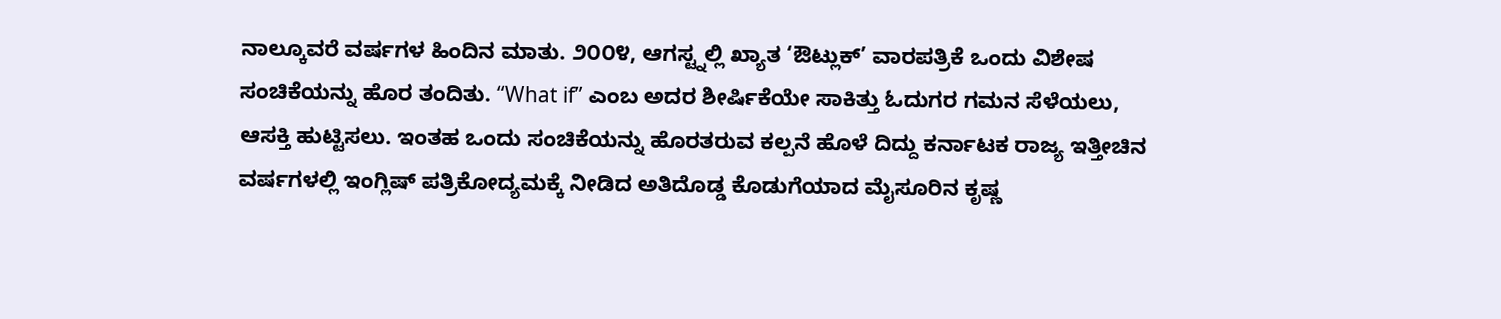ನಾಲ್ಕೂವರೆ ವರ್ಷಗಳ ಹಿಂದಿನ ಮಾತು. ೨೦೦೪, ಆಗಸ್ಟ್ನಲ್ಲಿ ಖ್ಯಾತ ‘ಔಟ್ಲುಕ್’ ವಾರಪತ್ರಿಕೆ ಒಂದು ವಿಶೇಷ ಸಂಚಿಕೆಯನ್ನು ಹೊರ ತಂದಿತು. “What if” ಎಂಬ ಅದರ ಶೀರ್ಷಿಕೆಯೇ ಸಾಕಿತ್ತು ಓದುಗರ ಗಮನ ಸೆಳೆಯಲು, ಆಸಕ್ತಿ ಹುಟ್ಟಿಸಲು. ಇಂತಹ ಒಂದು ಸಂಚಿಕೆಯನ್ನು ಹೊರತರುವ ಕಲ್ಪನೆ ಹೊಳೆ ದಿದ್ದು ಕರ್ನಾಟಕ ರಾಜ್ಯ ಇತ್ತೀಚಿನ ವರ್ಷಗಳಲ್ಲಿ ಇಂಗ್ಲಿಷ್ ಪತ್ರಿಕೋದ್ಯಮಕ್ಕೆ ನೀಡಿದ ಅತಿದೊಡ್ಡ ಕೊಡುಗೆಯಾದ ಮೈಸೂರಿನ ಕೃಷ್ಣ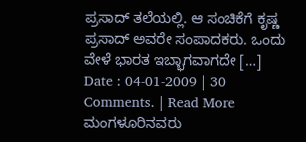ಪ್ರಸಾದ್ ತಲೆಯಲ್ಲಿ. ಆ ಸಂಚಿಕೆಗೆ ಕೃಷ್ಣ ಪ್ರಸಾದ್ ಅವರೇ ಸಂಪಾದಕರು. ಒಂದು ವೇಳೆ ಭಾರತ ಇಬ್ಭಾಗವಾಗದೇ […]
Date : 04-01-2009 | 30 Comments. | Read More
ಮಂಗಳೂರಿನವರು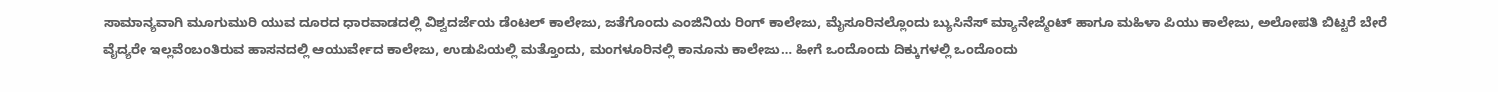ಸಾಮಾನ್ಯವಾಗಿ ಮೂಗುಮುರಿ ಯುವ ದೂರದ ಧಾರವಾಡದಲ್ಲಿ ವಿಶ್ವದರ್ಜೆಯ ಡೆಂಟಲ್ ಕಾಲೇಜು, ಜತೆಗೊಂದು ಎಂಜಿನಿಯ ರಿಂಗ್ ಕಾಲೇಜು, ಮೈಸೂರಿನಲ್ಲೊಂದು ಬ್ಯುಸಿನೆಸ್ ಮ್ಯಾನೇಜ್ಮೆಂಟ್ ಹಾಗೂ ಮಹಿಳಾ ಪಿಯು ಕಾಲೇಜು, ಅಲೋಪತಿ ಬಿಟ್ಟರೆ ಬೇರೆ ವೈದ್ಯರೇ ಇಲ್ಲವೆಂಬಂತಿರುವ ಹಾಸನದಲ್ಲಿ ಆಯುರ್ವೇದ ಕಾಲೇಜು, ಉಡುಪಿಯಲ್ಲಿ ಮತ್ತೊಂದು, ಮಂಗಳೂರಿನಲ್ಲಿ ಕಾನೂನು ಕಾಲೇಜು… ಹೀಗೆ ಒಂದೊಂದು ದಿಕ್ಕುಗಳಲ್ಲಿ ಒಂದೊಂದು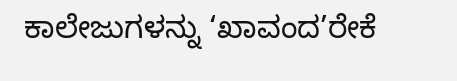ಕಾಲೇಜುಗಳನ್ನು ‘ಖಾವಂದ’ರೇಕೆ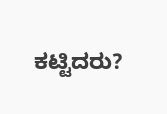ಕಟ್ಟಿದರು?